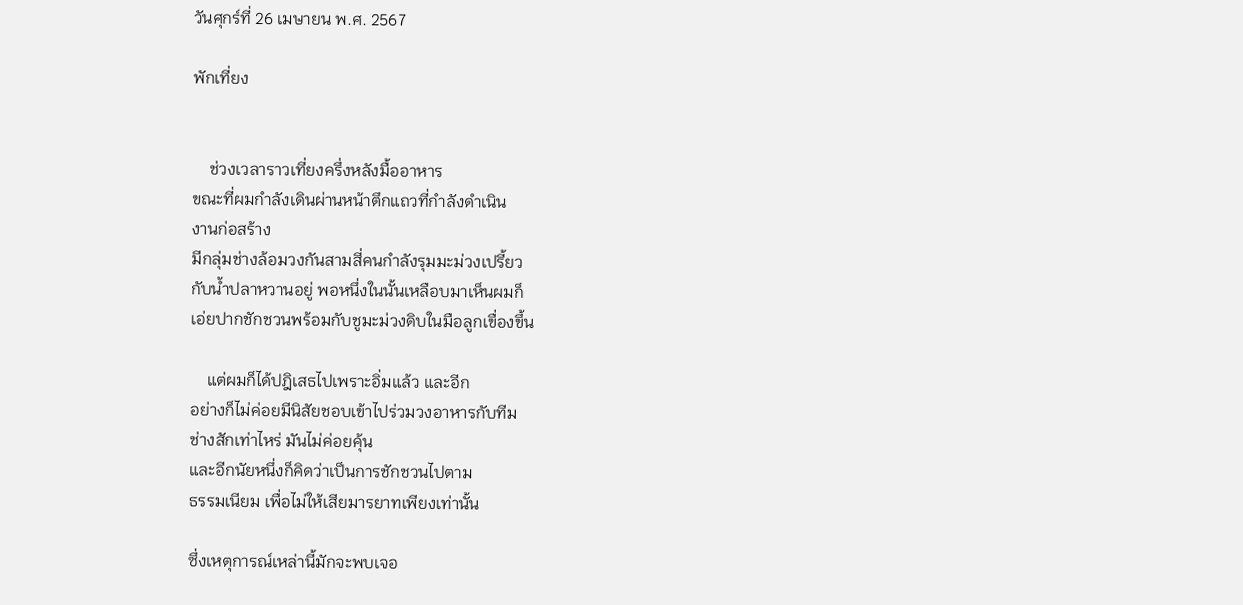วันศุกร์ที่ 26 เมษายน พ.ศ. 2567

พักเที่ยง


    ช่วงเวลาราวเที่ยงครึ่งหลังมื้ออาหาร
ขณะที่ผมกำลังเดินผ่านหน้าตึกแถวที่กำลังดำเนิน
งานก่อสร้าง
มีกลุ่มช่างล้อมวงกันสามสี่คนกำลังรุมมะม่วงเปรี้ยว
กับน้ำปลาหวานอยู่ พอหนึ่งในนั้นเหลือบมาเห็นผมก็
เอ่ยปากชักชวนพร้อมกับชูมะม่วงดิบในมือลูกเขื่องขึ้น

    แต่ผมก็ได้ปฎิเสธไปเพราะอิ่มแล้ว และอีก
อย่างก็ไม่ค่อยมีนิสัยชอบเข้าไปร่วมวงอาหารกับทีม
ช่างสักเท่าไหร่ มันไม่ค่อยคุ้น
และอีกนัยหนึ่งก็คิดว่าเป็นการชักชวนไปตาม
ธรรมเนียม เพื่อไม่ให้เสียมารยาทเพียงเท่านั้น

ซึ่งเหตุการณ์เหล่านี้มักจะพบเจอ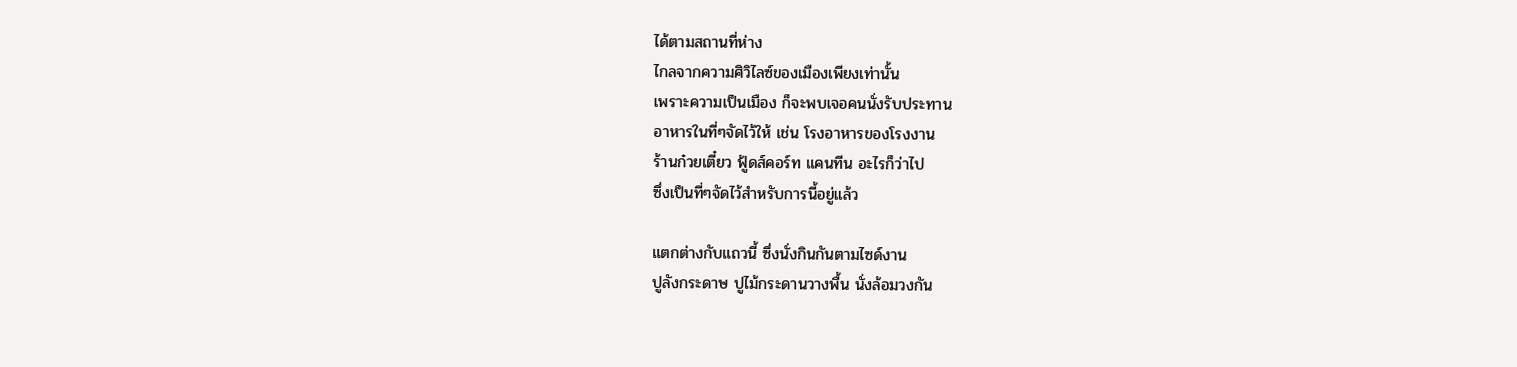ได้ตามสถานที่ห่าง
ไกลจากความศิวิไลซ์ของเมืองเพียงเท่านั้น
เพราะความเป็นเมือง ก็จะพบเจอคนนั่งรับประทาน
อาหารในที่ๆจัดไว้ให้ เช่น โรงอาหารของโรงงาน
ร้านก๋วยเตี๋ยว ฟู้ดส์คอร์ท แคนทีน อะไรก็ว่าไป
ซึ่งเป็นที่ๆจัดไว้สำหรับการนี้อยู่แล้ว

แตกต่างกับแถวนี้ ซึ่งนั่งกินกันตามไซด์งาน
ปูลังกระดาษ ปูไม้กระดานวางพื้น นั่งล้อมวงกัน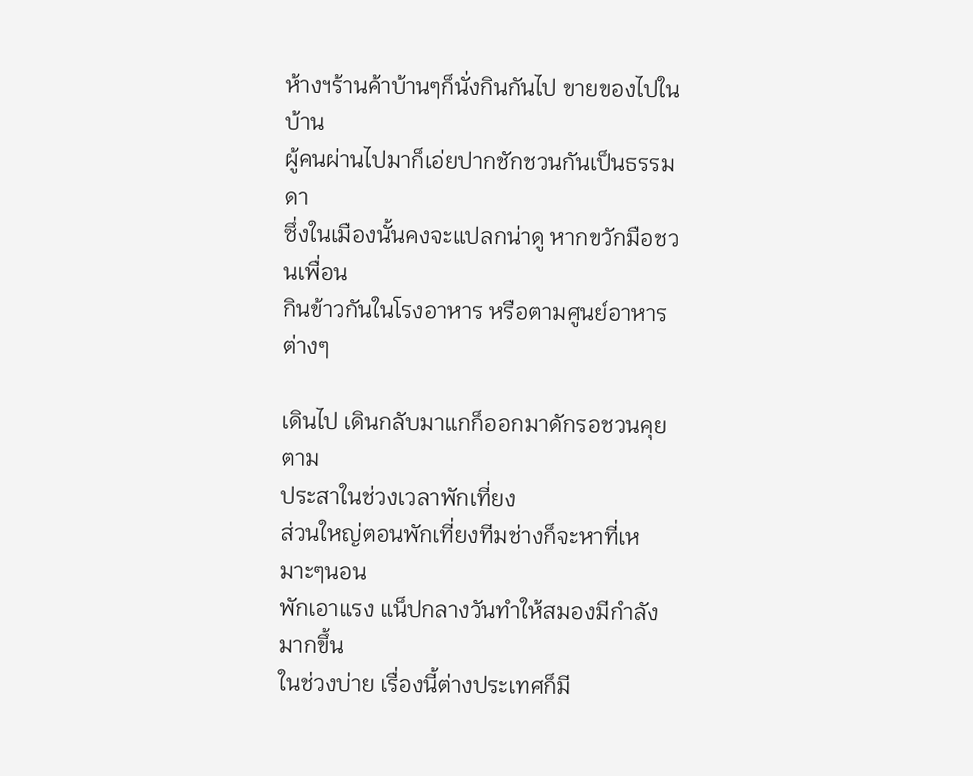ห้างฯร้านค้าบ้านๆก็นั่งกินกันไป ขายของไปในบ้าน
ผู้คนผ่านไปมาก็เอ่ยปากชักชวนกันเป็นธรรมดา
ซึ่งในเมืองนั้นคงจะแปลกน่าดู หากขวักมือชวนเพื่อน
กินข้าวกันในโรงอาหาร หรือตามศูนย์อาหารต่างๆ

เดินไป เดินกลับมาแกก็ออกมาดักรอชวนคุยตาม
ประสาในช่วงเวลาพักเที่ยง
ส่วนใหญ่ตอนพักเที่ยงทีมช่างก็จะหาที่เหมาะๆนอน
พักเอาแรง แน็ปกลางวันทำให้สมองมีกำลังมากขึ้น
ในช่วงบ่าย เรื่องนี้ต่างประเทศก็มี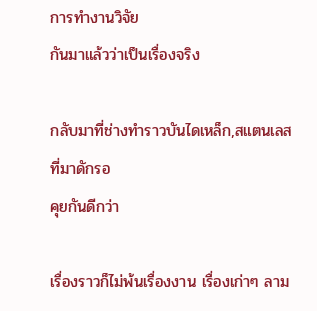การทำงานวิจัย
กันมาแล้วว่าเป็นเรื่องจริง

กลับมาที่ช่างทำราวบันไดเหล็ก,สแตนเลสที่มาดักรอ
คุยกันดีกว่า

เรื่องราวก็ไม่พ้นเรื่องงาน เรื่องเก่าๆ ลาม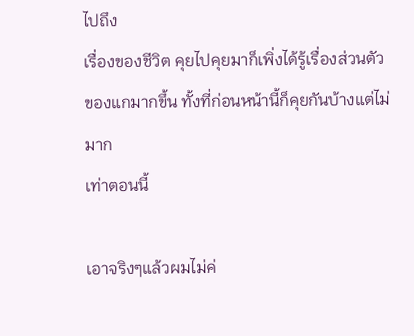ไปถึง
เรื่องของชีวิต คุยไปคุยมาก็เพิ่งได้รู้เรื่องส่วนตัว
ของแกมากขึ้น ทั้งที่ก่อนหน้านี้ก็คุยกันบ้างแต่ไม่มาก
เท่าตอนนี้

เอาจริงๆแล้วผมไม่ค่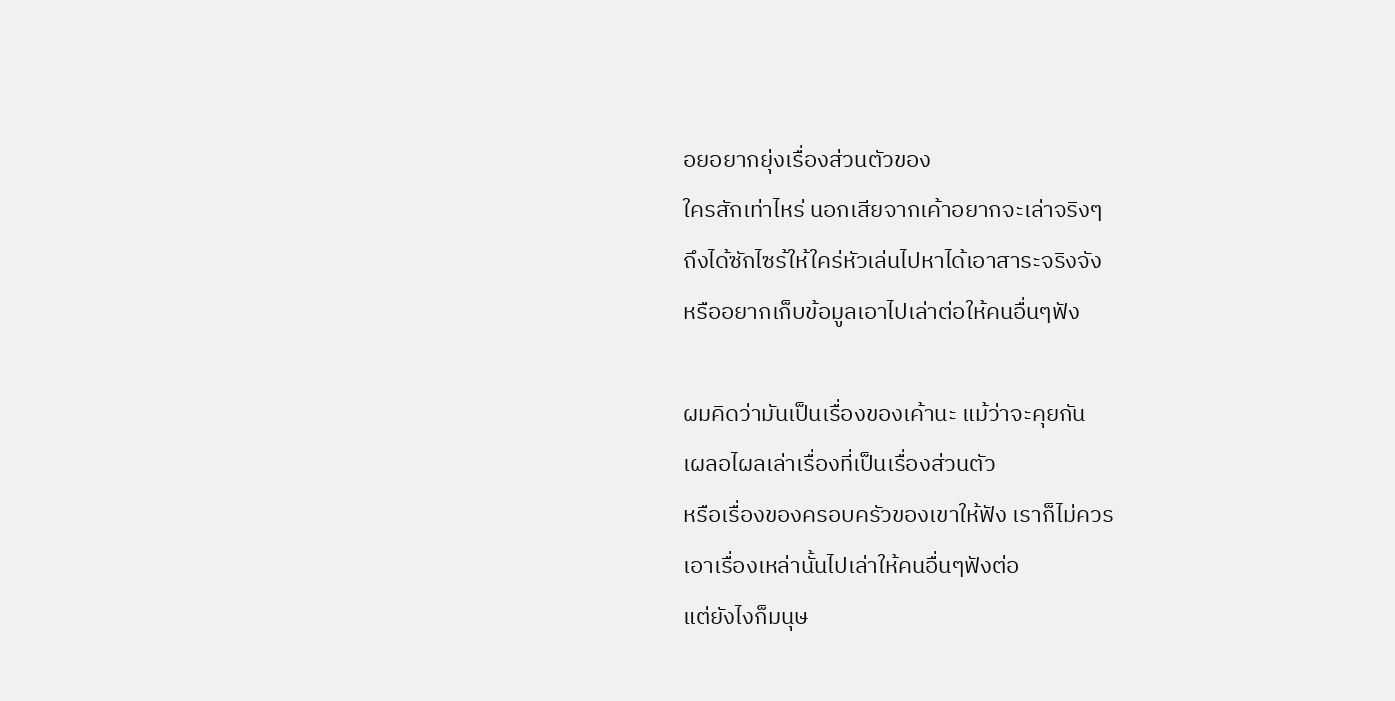อยอยากยุ่งเรื่องส่วนตัวของ
ใครสักเท่าไหร่ นอกเสียจากเค้าอยากจะเล่าจริงๆ
ถึงได้ซักไซร้ให้ใคร่หัวเล่นไปหาได้เอาสาระจริงจัง
หรืออยากเก็บข้อมูลเอาไปเล่าต่อให้คนอื่นๆฟัง

ผมคิดว่ามันเป็นเรื่องของเค้านะ แม้ว่าจะคุยกัน
เผลอไผลเล่าเรื่องที่เป็นเรื่องส่วนตัว
หรือเรื่องของครอบครัวของเขาให้ฟัง เราก็ไม่ควร
เอาเรื่องเหล่านั้นไปเล่าให้คนอื่นๆฟังต่อ
แต่ยังไงก็มนุษ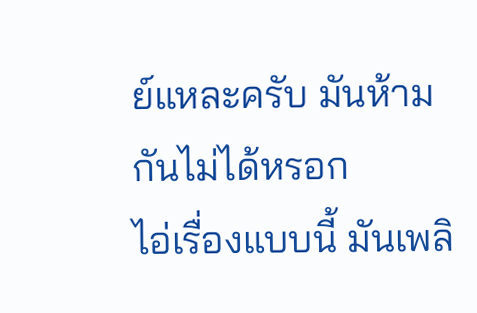ย์แหละครับ มันห้ามกันไม่ได้หรอก
ไอ่เรื่องแบบนี้ มันเพลิ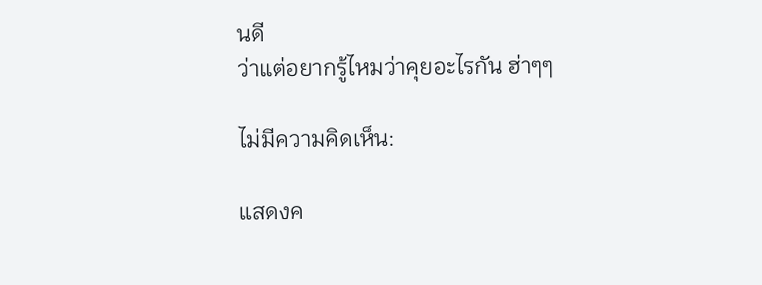นดี
ว่าแต่อยากรู้ไหมว่าคุยอะไรกัน ฮ่าๆๆ

ไม่มีความคิดเห็น:

แสดงค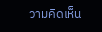วามคิดเห็น